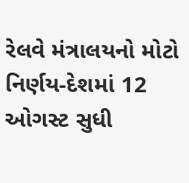રેલવે મંત્રાલયનો મોટો નિર્ણય-દેશમાં 12 ઓગસ્ટ સુધી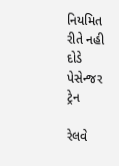નિયમિત રીતે નહી દોડે પેસેન્જર ટ્રેન

રેલવે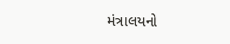મંત્રાલયનો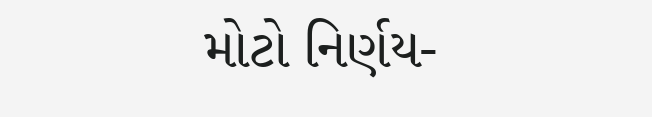મોટો નિર્ણય-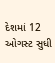દેશમાં 12 ઓગસ્ટ સુધી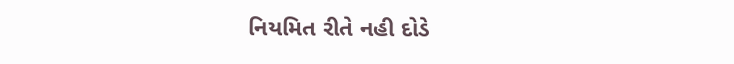નિયમિત રીતે નહી દોડે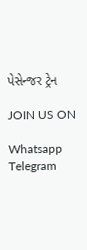પેસેન્જર ટ્રેન

JOIN US ON

Whatsapp
Telegram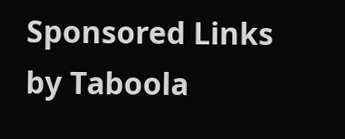Sponsored Links by Taboola